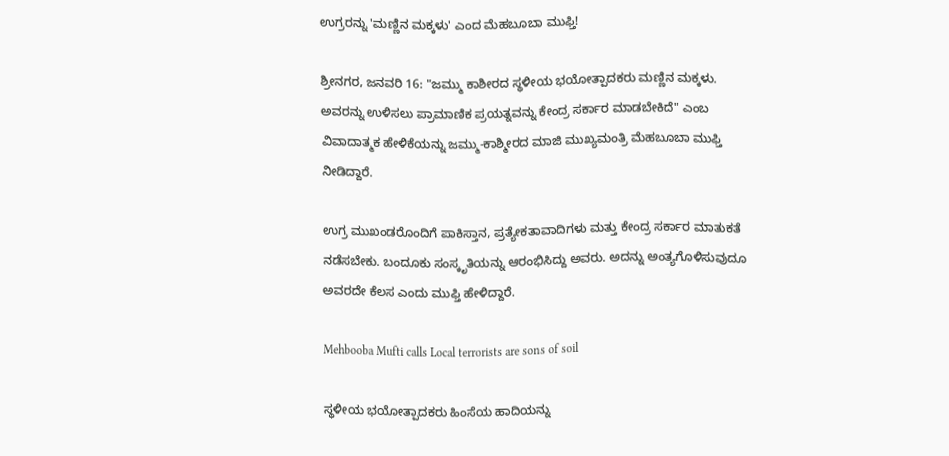ಉಗ್ರರನ್ನು 'ಮಣ್ಣಿನ ಮಕ್ಕಳು' ಎಂದ ಮೆಹಬೂಬಾ ಮುಫ್ತಿ!

ಶ್ರೀನಗರ, ಜನವರಿ 16: "ಜಮ್ಮು ಕಾಶೀರದ ಸ್ಥಳೀಯ ಭಯೋತ್ಪಾದಕರು ಮಣ್ಣಿನ ಮಕ್ಕಳು. ಅವರನ್ನು ಉಳಿಸಲು ಪ್ರಾಮಾಣಿಕ ಪ್ರಯತ್ನವನ್ನು ಕೇಂದ್ರ ಸರ್ಕಾರ ಮಾಡಬೇಕಿದೆ" ಎಂಬ ವಿವಾದಾತ್ಮಕ ಹೇಳಿಕೆಯನ್ನು ಜಮ್ಮು-ಕಾಶ್ಮೀರದ ಮಾಜಿ ಮುಖ್ಯಮಂತ್ರಿ ಮೆಹಬೂಬಾ ಮುಫ್ತಿ ನೀಡಿದ್ದಾರೆ.

ಉಗ್ರ ಮುಖಂಡರೊಂದಿಗೆ ಪಾಕಿಸ್ತಾನ, ಪ್ರತ್ಯೇಕತಾವಾದಿಗಳು ಮತ್ತು ಕೇಂದ್ರ ಸರ್ಕಾರ ಮಾತುಕತೆ ನಡೆಸಬೇಕು. ಬಂದೂಕು ಸಂಸ್ಕೃತಿಯನ್ನು ಆರಂಭಿಸಿದ್ದು ಅವರು. ಅದನ್ನು ಅಂತ್ಯಗೊಳಿಸುವುದೂ ಅವರದೇ ಕೆಲಸ ಎಂದು ಮುಫ್ತಿ ಹೇಳಿದ್ದಾರೆ.

Mehbooba Mufti calls Local terrorists are sons of soil

ಸ್ಥಳೀಯ ಭಯೋತ್ಪಾದಕರು ಹಿಂಸೆಯ ಹಾದಿಯನ್ನು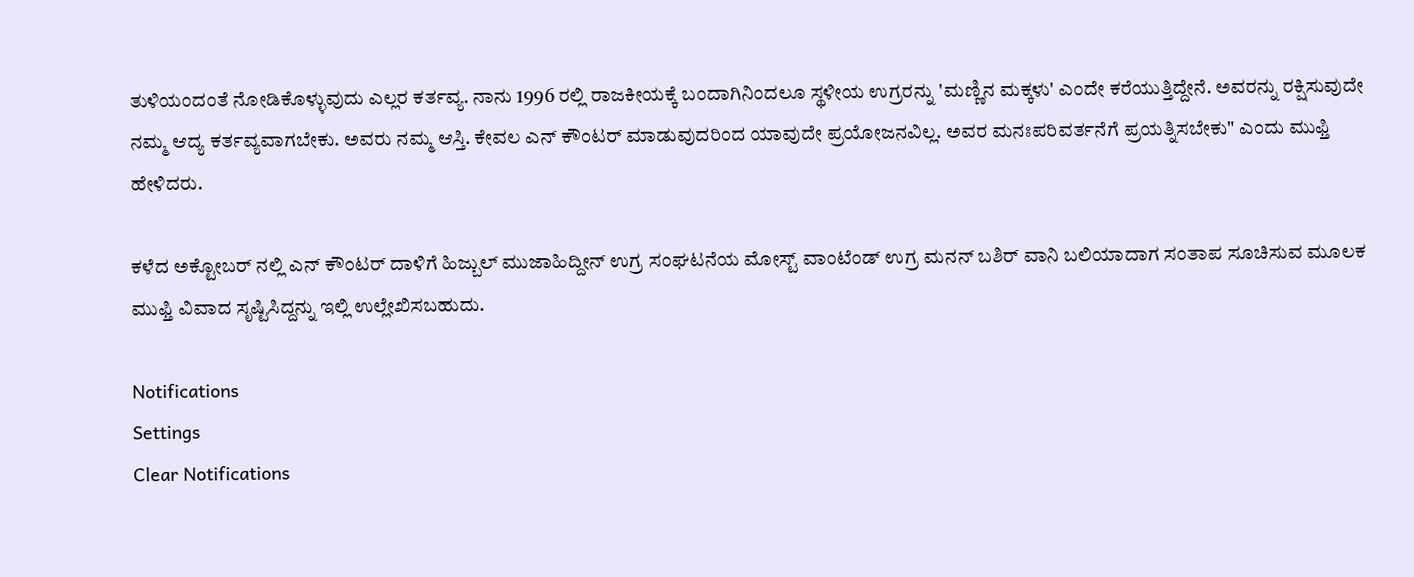ತುಳಿಯಂದಂತೆ ನೋಡಿಕೊಳ್ಳುವುದು ಎಲ್ಲರ ಕರ್ತವ್ಯ. ನಾನು 1996 ರಲ್ಲಿ ರಾಜಕೀಯಕ್ಕೆ ಬಂದಾಗಿನಿಂದಲೂ ಸ್ಥಳೀಯ ಉಗ್ರರನ್ನು 'ಮಣ್ಣಿನ ಮಕ್ಕಳು' ಎಂದೇ ಕರೆಯುತ್ತಿದ್ದೇನೆ. ಅವರನ್ನು ರಕ್ಷಿಸುವುದೇ ನಮ್ಮ ಆದ್ಯ ಕರ್ತವ್ಯವಾಗಬೇಕು. ಅವರು ನಮ್ಮ ಆಸ್ತಿ. ಕೇವಲ ಎನ್ ಕೌಂಟರ್ ಮಾಡುವುದರಿಂದ ಯಾವುದೇ ಪ್ರಯೋಜನವಿಲ್ಲ. ಅವರ ಮನಃಪರಿವರ್ತನೆಗೆ ಪ್ರಯತ್ನಿಸಬೇಕು" ಎಂದು ಮುಫ್ತಿ ಹೇಳಿದರು.

ಕಳೆದ ಅಕ್ಟೋಬರ್ ನಲ್ಲಿ ಎನ್ ಕೌಂಟರ್ ದಾಳಿಗೆ ಹಿಜ್ಬುಲ್ ಮುಜಾಹಿದ್ದೀನ್ ಉಗ್ರ ಸಂಘಟನೆಯ ಮೋಸ್ಟ್ ವಾಂಟೆಂಡ್ ಉಗ್ರ ಮನನ್ ಬಶಿರ್ ವಾನಿ ಬಲಿಯಾದಾಗ ಸಂತಾಪ ಸೂಚಿಸುವ ಮೂಲಕ ಮುಫ್ತಿ ವಿವಾದ ಸೃಷ್ಟಿಸಿದ್ದನ್ನು ಇಲ್ಲಿ ಉಲ್ಲೇಖಿಸಬಹುದು.

Notifications
Settings
Clear Notifications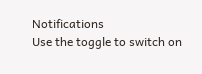Notifications
Use the toggle to switch on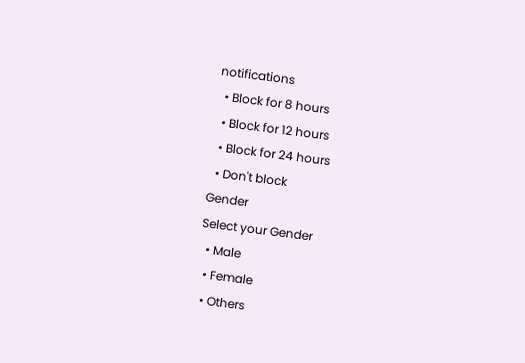notifications
  • Block for 8 hours
  • Block for 12 hours
  • Block for 24 hours
  • Don't block
Gender
Select your Gender
  • Male
  • Female
  • Others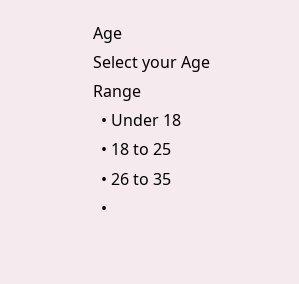Age
Select your Age Range
  • Under 18
  • 18 to 25
  • 26 to 35
  •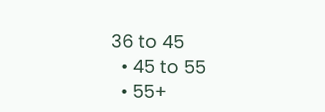36 to 45
  • 45 to 55
  • 55+